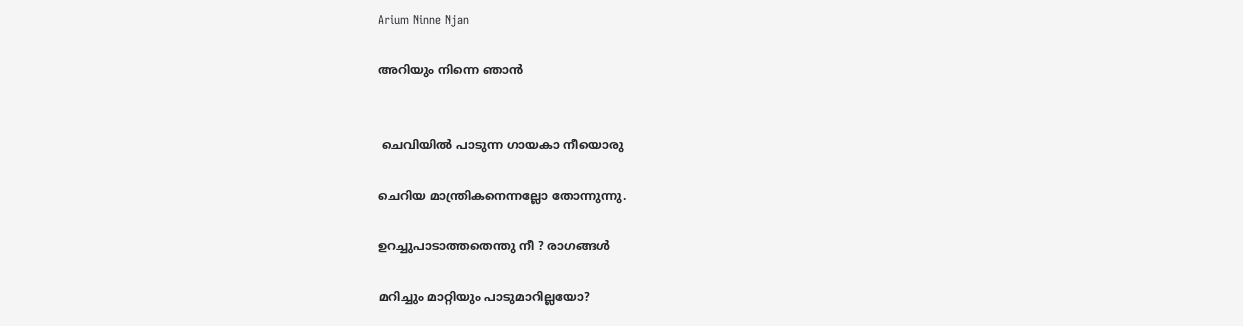Arium Ninne Njan

അറിയും നിന്നെ ഞാൻ


 ചെവിയിൽ പാടുന്ന ഗായകാ നീയൊരു

ചെറിയ മാന്ത്രികനെന്നല്ലോ തോന്നുന്നു.

ഉറച്ചുപാടാത്തതെന്തു നീ ? രാഗങ്ങൾ

മറിച്ചും മാറ്റിയും പാടുമാറില്ലയോ?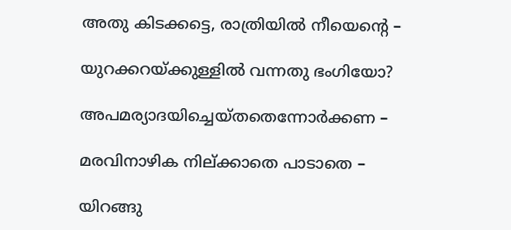അതു കിടക്കട്ടെ, രാത്രിയിൽ നീയെന്റെ –

യുറക്കറയ്ക്കുള്ളിൽ വന്നതു ഭംഗിയോ?

അപമര്യാദയിച്ചെയ്തതെന്നോർക്കണ –

മരവിനാഴിക നില്ക്കാതെ പാടാതെ –

യിറങ്ങു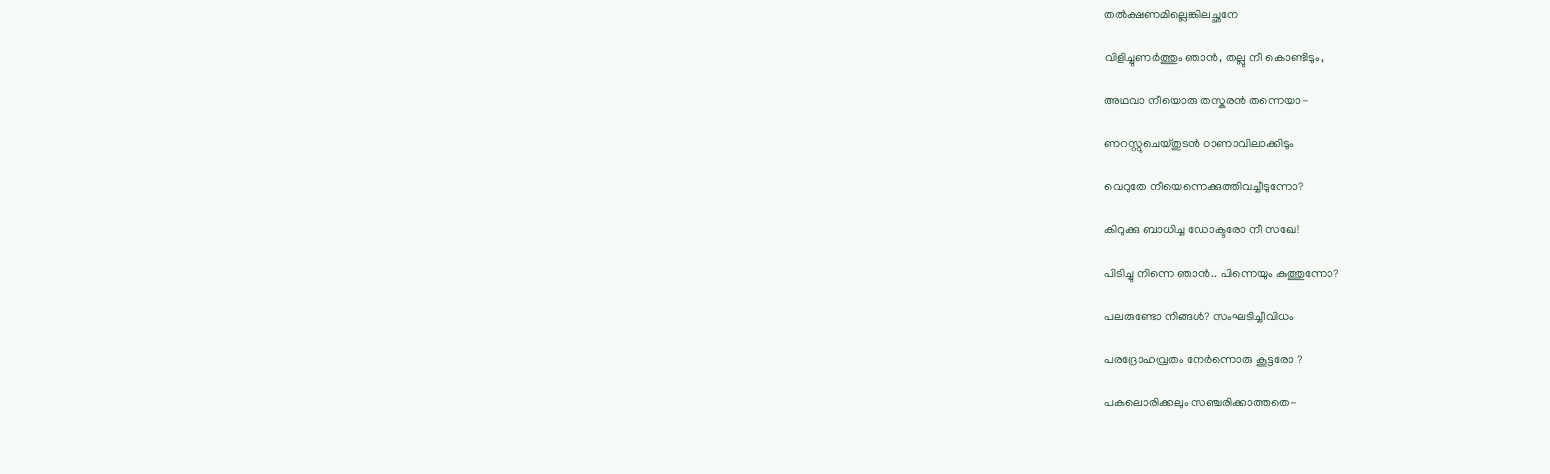തൽക്ഷണമില്ലെങ്കിലച്ഛനേ

വിളിച്ചുണർത്തും ഞാൻ, തല്ലു നീ കൊണ്ടിടും,

അഥവാ നീയൊരു തസ്കരൻ തന്നെയാ-

ണറസ്റ്റുചെയ്തുടൻ ഠാണാവിലാക്കിടും

വെറുതേ നീയെന്നെക്കുത്തിവച്ചീടുന്നോ?

കിറുക്കു ബാധിച്ച ഡോക്ടരോ നീ സഖേ!

പിടിച്ചു നിന്നെ ഞാൻ.. പിന്നെയും കുത്തുന്നോ?

പലരുണ്ടോ നിങ്ങൾ? സംഘടിച്ചീവിധം

പരദ്രോഹവ്രതം നേർന്നൊരു കൂട്ടരോ ?

പകലൊരിക്കലും സഞ്ചരിക്കാത്തതെ-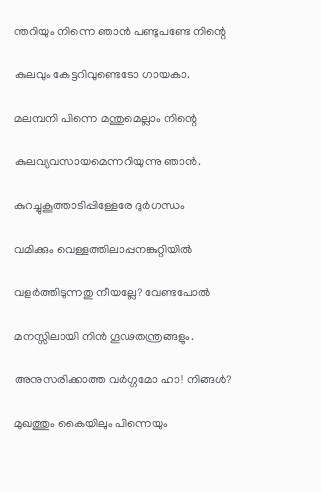ന്തറിയും നിന്നെ ഞാൻ പണ്ടുപണ്ടേ നിന്റെ

കുലവും കേട്ടറിവുണ്ടെടോ ഗായകാ.

മലമ്പനി പിന്നെ മന്തുമെല്ലാം നിന്റെ

കുലവ്യവസായമെന്നറിയുന്നു ഞാൻ.

കുറച്ചുകൂത്താടിപ്പിള്ളേരേ ദുർഗന്ധം

വമിക്കും വെള്ളത്തിലാപ്പനങ്കുറ്റിയിൽ

വളർത്തിടുന്നതു നീയല്ലേ? വേണ്ടപോൽ

മനസ്സിലായി നിൻ ഗൂഢതന്ത്രങ്ങളും.

അനുസരിക്കാത്ത വർഗ്ഗമോ ഹാ! നിങ്ങൾ?

മുഖത്തും കൈയിലും പിന്നെയും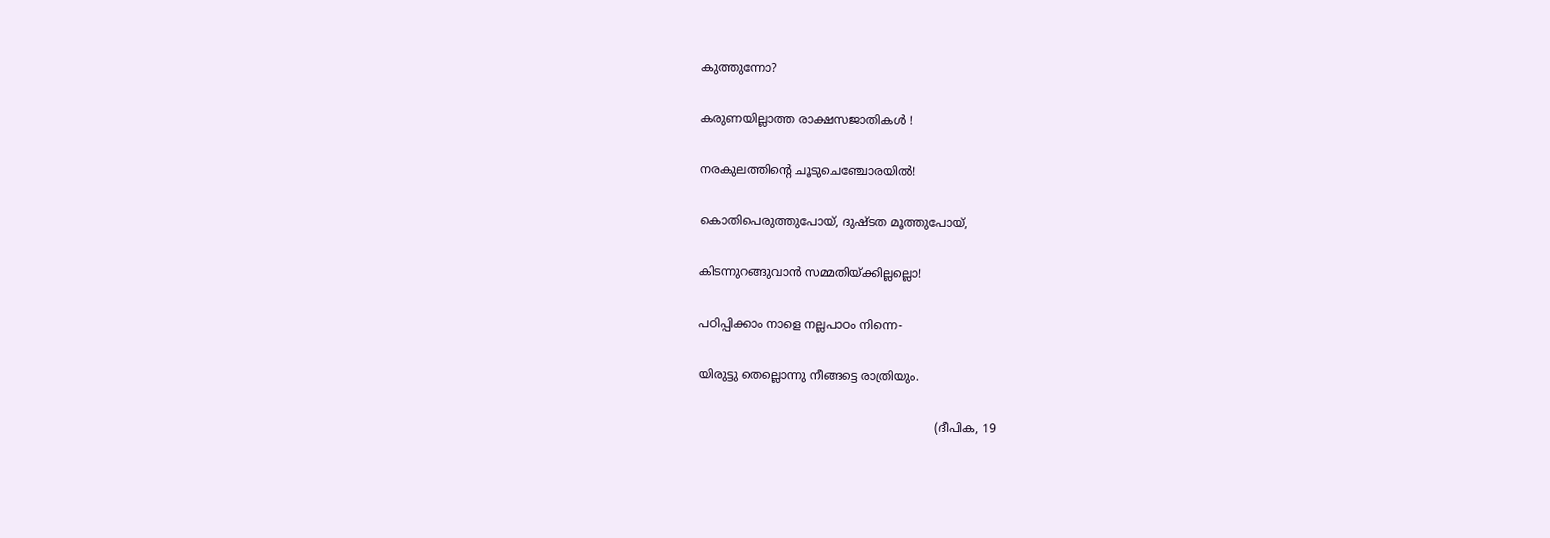കുത്തുന്നോ?

കരുണയില്ലാത്ത രാക്ഷസജാതികൾ !

നരകുലത്തിന്റെ ചൂടുചെഞ്ചോരയിൽ!

കൊതിപെരുത്തുപോയ്, ദുഷ്ടത മൂത്തുപോയ്,

കിടന്നുറങ്ങുവാൻ സമ്മതിയ്ക്കില്ലല്ലൊ!

പഠിപ്പിക്കാം നാളെ നല്ലപാഠം നിന്നെ-

യിരുട്ടു തെല്ലൊന്നു നീങ്ങട്ടെ രാത്രിയും.

                                                                (ദീപിക, 19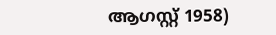ആഗസ്റ്റ് 1958)